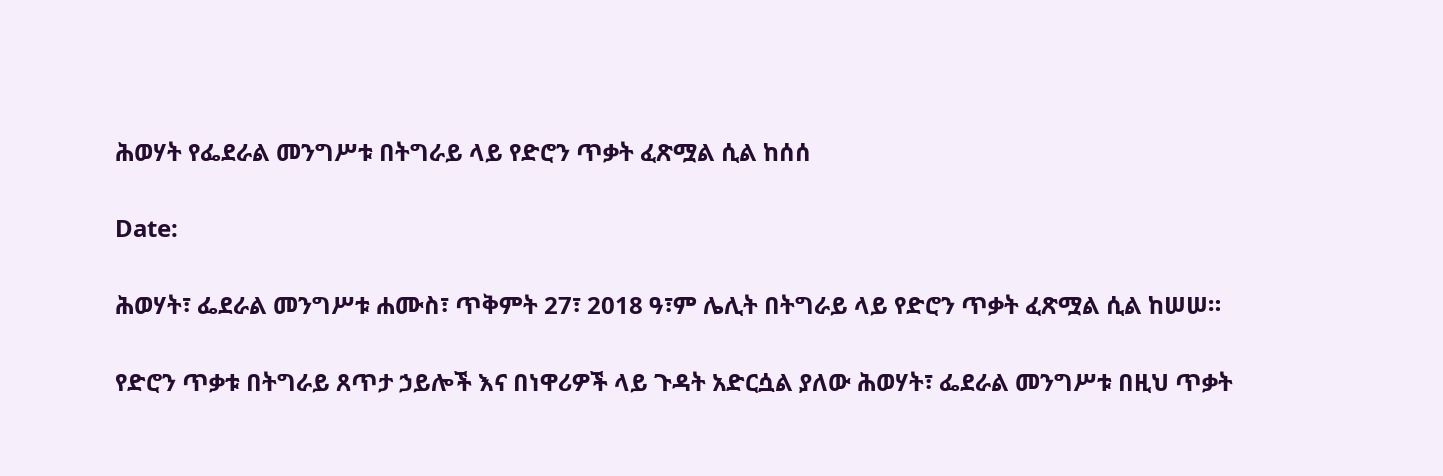ሕወሃት የፌደራል መንግሥቱ በትግራይ ላይ የድሮን ጥቃት ፈጽሟል ሲል ከሰሰ

Date:

ሕወሃት፣ ፌደራል መንግሥቱ ሐሙስ፣ ጥቅምት 27፣ 2018 ዓ፣ም ሌሊት በትግራይ ላይ የድሮን ጥቃት ፈጽሟል ሲል ከሠሠ።

የድሮን ጥቃቱ በትግራይ ጸጥታ ኃይሎች እና በነዋሪዎች ላይ ጉዳት አድርሷል ያለው ሕወሃት፣ ፌደራል መንግሥቱ በዚህ ጥቃት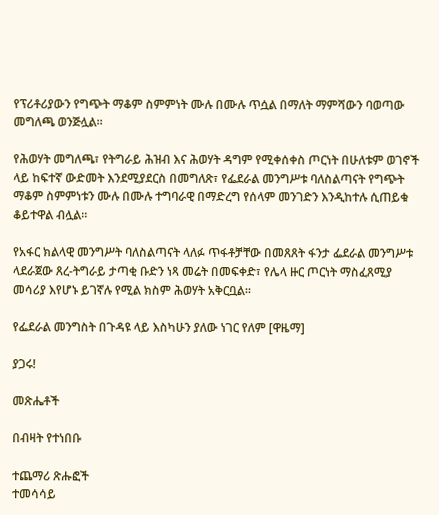የፕሪቶሪያውን የግጭት ማቆም ስምምነት ሙሉ በሙሉ ጥሷል በማለት ማምሻውን ባወጣው መግለጫ ወንጅሏል።

የሕወሃት መግለጫ፣ የትግራይ ሕዝብ እና ሕወሃት ዳግም የሚቀሰቀስ ጦርነት በሁለቱም ወገኖች ላይ ከፍተኛ ውድመት እንደሚያደርስ በመግለጽ፣ የፌደራል መንግሥቱ ባለስልጣናት የግጭት ማቆም ስምምነቱን ሙሉ በሙሉ ተግባራዊ በማድረግ የሰላም መንገድን እንዲከተሉ ሲጠይቁ ቆይተዋል ብሏል።

የአፋር ክልላዊ መንግሥት ባለስልጣናት ላለፉ ጥፋቶቻቸው በመጸጸት ፋንታ ፌደራል መንግሥቱ ላደራጀው ጸረ-ትግራይ ታጣቂ ቡድን ነጻ መሬት በመፍቀድ፣ የሌላ ዙር ጦርነት ማስፈጸሚያ መሳሪያ እየሆኑ ይገኛሉ የሚል ክስም ሕወሃት አቅርቧል።

የፌደራል መንግስት በጉዳዩ ላይ እስካሁን ያለው ነገር የለም [ዋዜማ]

ያጋሩ!

መጽሔቶች

በብዛት የተነበቡ

ተጨማሪ ጽሑፎች
ተመሳሳይ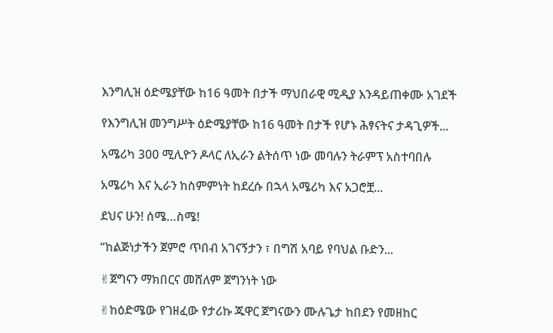እንግሊዝ ዕድሜያቸው ከ16 ዓመት በታች ማህበራዊ ሚዲያ እንዳይጠቀሙ አገደች

የእንግሊዝ መንግሥት ዕድሜያቸው ከ16 ዓመት በታች የሆኑ ሕፃናትና ታዳጊዎች...

አሜሪካ 300 ሚሊዮን ዶላር ለኢራን ልትሰጥ ነው መባሉን ትራምፕ አስተባበሉ

አሜሪካ እና ኢራን ከስምምነት ከደረሱ በኋላ አሜሪካ እና አጋሮቿ...

ደህና ሁን! ሰሜ…ስሜ!

“ከልጅነታችን ጀምሮ ጥበብ አገናኝታን ፣ በግሽ አባይ የባህል ቡድን...

✌ጀግናን ማክበርና መሸለም ጀግንነት ነው

✌ከዕድሜው የገዘፈው የታሪኩ ጁዋር ጀግናውን ሙሉጌታ ከበደን የመዘከር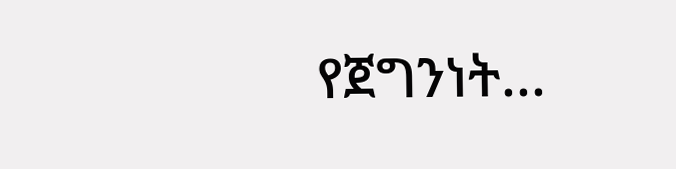የጀግንነት...